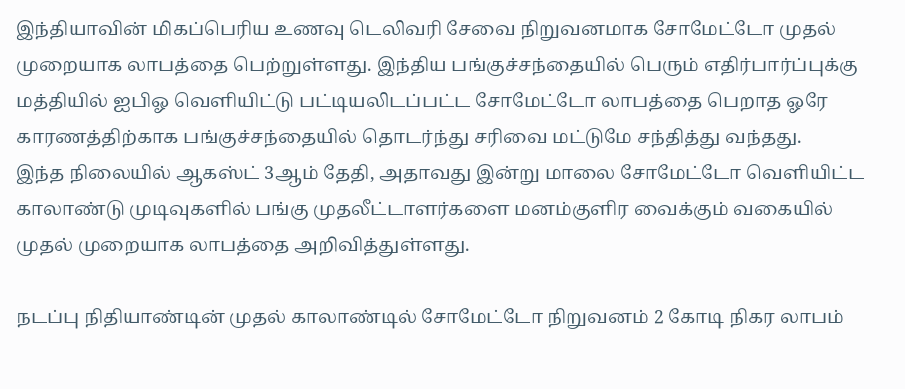இந்தியாவின் மிகப்பெரிய உணவு டெலிவரி சேவை நிறுவனமாக சோமேட்டோ முதல் முறையாக லாபத்தை பெற்றுள்ளது. இந்திய பங்குச்சந்தையில் பெரும் எதிர்பார்ப்புக்கு மத்தியில் ஐபிஓ வெளியிட்டு பட்டியலிடப்பட்ட சோமேட்டோ லாபத்தை பெறாத ஓரே காரணத்திற்காக பங்குச்சந்தையில் தொடர்ந்து சரிவை மட்டுமே சந்தித்து வந்தது.
இந்த நிலையில் ஆகஸ்ட் 3ஆம் தேதி, அதாவது இன்று மாலை சோமேட்டோ வெளியிட்ட காலாண்டு முடிவுகளில் பங்கு முதலீட்டாளர்களை மனம்குளிர வைக்கும் வகையில் முதல் முறையாக லாபத்தை அறிவித்துள்ளது.

நடப்பு நிதியாண்டின் முதல் காலாண்டில் சோமேட்டோ நிறுவனம் 2 கோடி நிகர லாபம்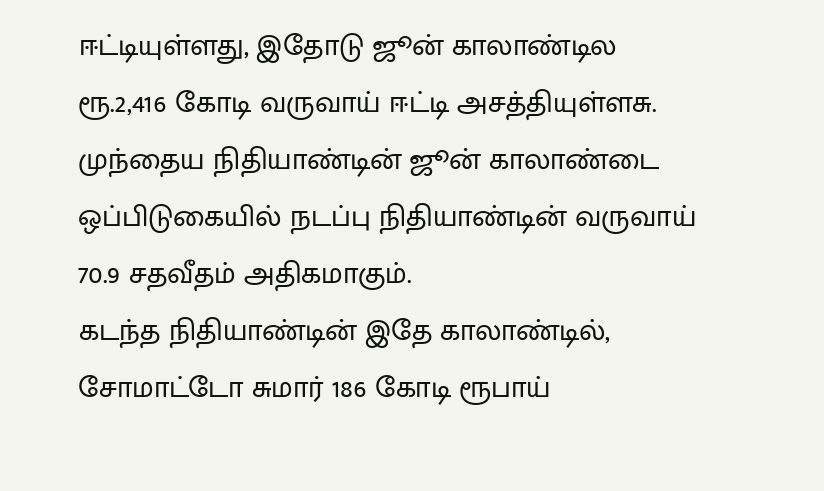ஈட்டியுள்ளது, இதோடு ஜூன் காலாண்டில ரூ.2,416 கோடி வருவாய் ஈட்டி அசத்தியுள்ளசு. முந்தைய நிதியாண்டின் ஜூன் காலாண்டை ஒப்பிடுகையில் நடப்பு நிதியாண்டின் வருவாய் 70.9 சதவீதம் அதிகமாகும்.
கடந்த நிதியாண்டின் இதே காலாண்டில், சோமாட்டோ சுமார் 186 கோடி ரூபாய்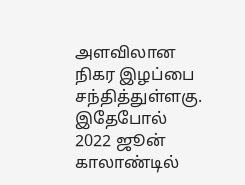அளவிலான நிகர இழப்பை சந்தித்துள்ளகு. இதேபோல் 2022 ஜூன் காலாண்டில்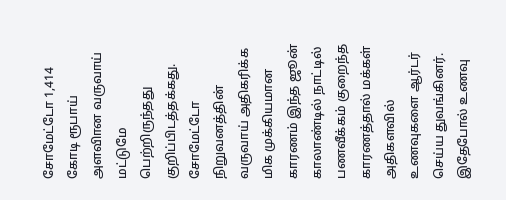சோமேட்டோ 1,414 கோடி ரூபாய் அளவிான வருவாய் மட்டுமே பெற்றிருந்தது குறிப்பிடத்தக்கது.
சோமேட்டோ நிறுவனத்தின் வருவாய் அதிகரிக்க மிக முக்கியமான காரணம் இந்த ஜூன் காலாண்டில் நாட்டில் பணவீக்கம் குறைந்த காரணத்தால் மக்கள் அதிகளவில் உணவுகளை ஆர்டர் செய்ய துவங்கினர். இதேபோல் உணவு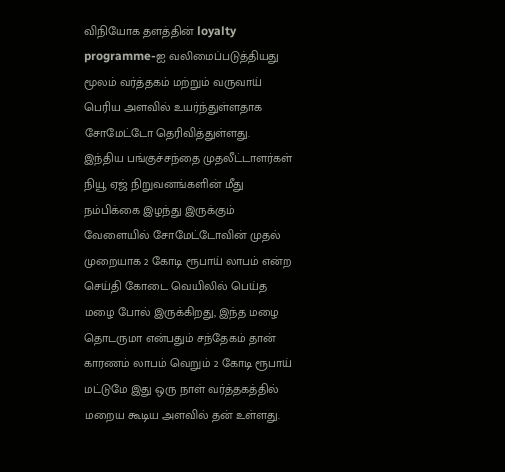விநியோக தளத்தின் loyalty programme-ஐ வலிமைப்படுத்தியது மூலம் வர்த்தகம் மற்றும் வருவாய் பெரிய அளவில் உயர்ந்துள்ளதாக சோமேட்டோ தெரிவித்துள்ளது.
இந்திய பங்குச்சந்தை முதலீட்டாளர்கள் நியூ ஏஜ் நிறுவனங்களின் மீது நம்பிக்கை இழந்து இருக்கும் வேளையில் சோமேட்டோவின் முதல் முறையாக 2 கோடி ரூபாய் லாபம் என்ற செய்தி கோடை வெயிலில் பெய்த மழை போல் இருக்கிறது, இந்த மழை தொடருமா என்பதும் சந்தேகம் தான் காரணம் லாபம் வெறும் 2 கோடி ரூபாய் மட்டுமே இது ஒரு நாள் வர்த்தகத்தில் மறைய கூடிய அளவில் தன் உள்ளது.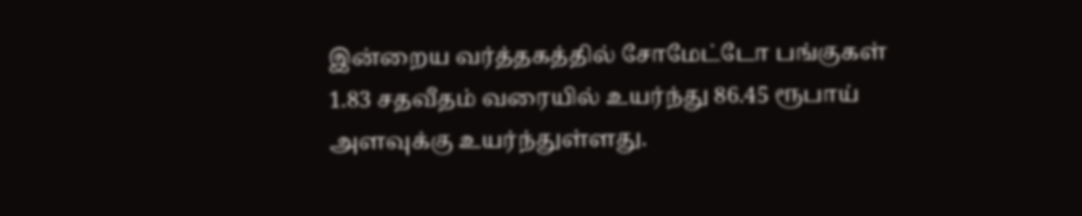இன்றைய வர்த்தகத்தில் சோமேட்டோ பங்குகள் 1.83 சதவீதம் வரையில் உயர்ந்து 86.45 ரூபாய் அளவுக்கு உயர்ந்துள்ளது.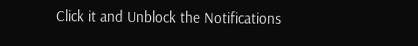Click it and Unblock the Notifications